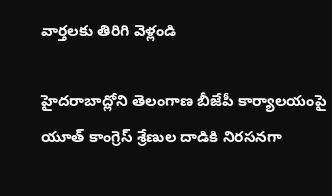వార్తలకు తిరిగి వెళ్లండి

హైదరాబాద్లోని తెలంగాణ బీజేపీ కార్యాలయంపై యూత్ కాంగ్రెస్ శ్రేణుల దాడికి నిరసనగా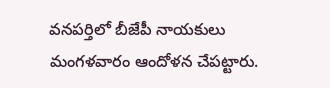వనపర్తిలో బీజేపీ నాయకులు మంగళవారం ఆందోళన చేపట్టారు.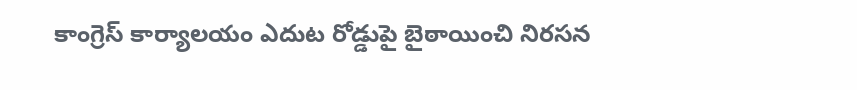కాంగ్రెస్ కార్యాలయం ఎదుట రోడ్డుపై బైఠాయించి నిరసన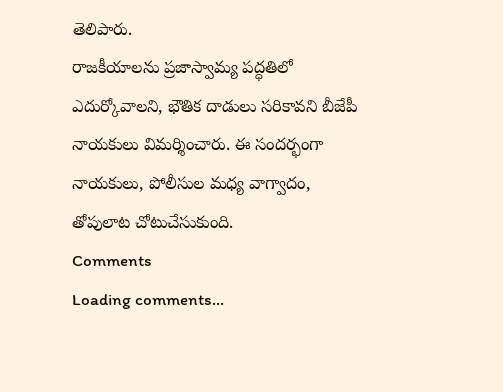తెలిపారు.
రాజకీయాలను ప్రజాస్వామ్య పద్ధతిలో ఎదుర్కోవాలని, భౌతిక దాడులు సరికావని బీజేపీ నాయకులు విమర్శించారు. ఈ సందర్భంగా నాయకులు, పోలీసుల మధ్య వాగ్వాదం, తోపులాట చోటుచేసుకుంది.
Comments
Loading comments...